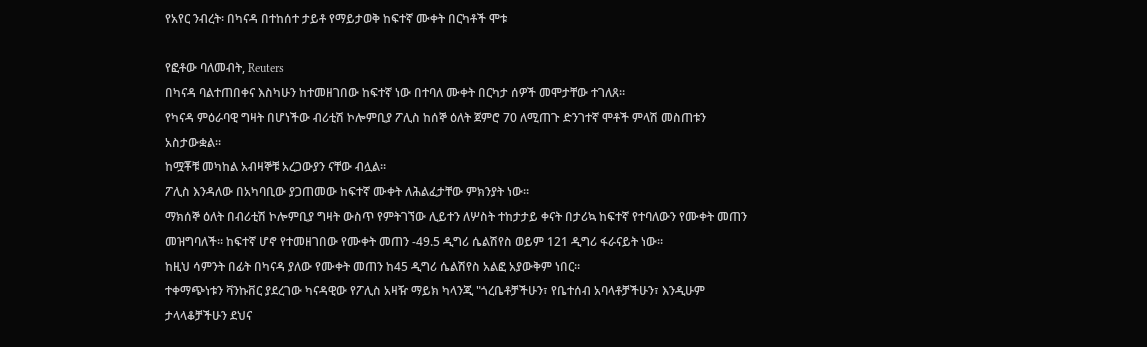የአየር ንብረት፡ በካናዳ በተከሰተ ታይቶ የማይታወቅ ከፍተኛ ሙቀት በርካቶች ሞቱ

የፎቶው ባለመብት, Reuters
በካናዳ ባልተጠበቀና እስካሁን ከተመዘገበው ከፍተኛ ነው በተባለ ሙቀት በርካታ ሰዎች መሞታቸው ተገለጸ።
የካናዳ ምዕራባዊ ግዛት በሆነችው ብሪቲሽ ኮሎምቢያ ፖሊስ ከሰኞ ዕለት ጀምሮ 70 ለሚጠጉ ድንገተኛ ሞቶች ምላሽ መስጠቱን አስታውቋል።
ከሟቾቹ መካከል አብዛኞቹ አረጋውያን ናቸው ብሏል።
ፖሊስ እንዳለው በአካባቢው ያጋጠመው ከፍተኛ ሙቀት ለሕልፈታቸው ምክንያት ነው።
ማክሰኞ ዕለት በብሪቲሽ ኮሎምቢያ ግዛት ውስጥ የምትገኘው ሊይተን ለሦስት ተከታታይ ቀናት በታሪኳ ከፍተኛ የተባለውን የሙቀት መጠን መዝግባለች። ከፍተኛ ሆኖ የተመዘገበው የሙቀት መጠን -49.5 ዲግሪ ሴልሽየስ ወይም 121 ዲግሪ ፋራናይት ነው።
ከዚህ ሳምንት በፊት በካናዳ ያለው የሙቀት መጠን ከ45 ዲግሪ ሴልሽየስ አልፎ አያውቅም ነበር።
ተቀማጭነቱን ቫንኩቨር ያደረገው ካናዳዊው የፖሊስ አዛዥ ማይክ ካላንጂ "ጎረቤቶቻችሁን፣ የቤተሰብ አባላቶቻችሁን፣ እንዲሁም ታላላቆቻችሁን ደህና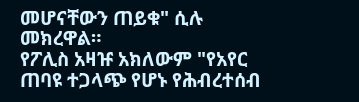መሆናቸውን ጠይቁ" ሲሉ መክረዋል።
የፖሊስ አዛዡ አክለውም "የአየር ጠባዩ ተጋላጭ የሆኑ የሕብረተሰብ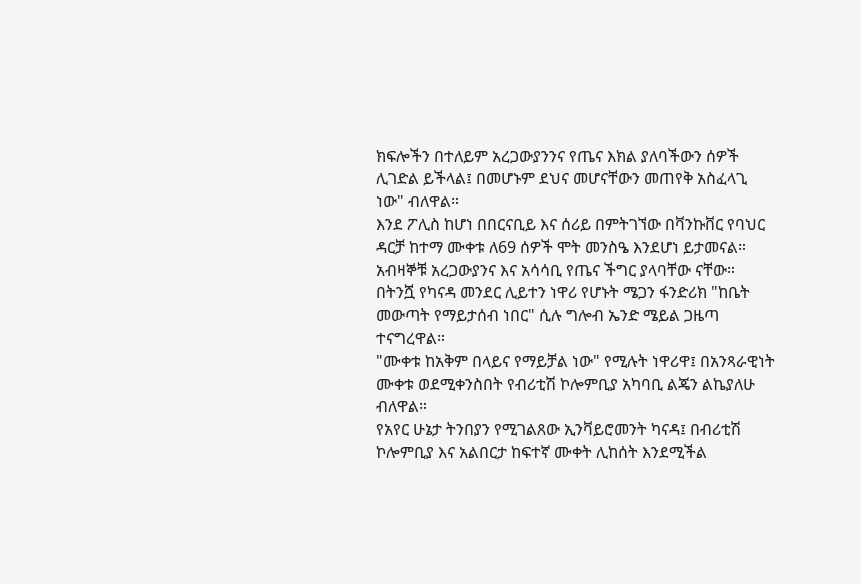ክፍሎችን በተለይም አረጋውያንንና የጤና እክል ያለባችውን ሰዎች ሊገድል ይችላል፤ በመሆኑም ደህና መሆናቸውን መጠየቅ አስፈላጊ ነው" ብለዋል።
እንደ ፖሊስ ከሆነ በበርናቢይ እና ሰሪይ በምትገኘው በቫንኩቨር የባህር ዳርቻ ከተማ ሙቀቱ ለ69 ሰዎች ሞት መንስዔ እንደሆነ ይታመናል።
አብዛኞቹ አረጋውያንና እና አሳሳቢ የጤና ችግር ያላባቸው ናቸው።
በትንሿ የካናዳ መንደር ሊይተን ነዋሪ የሆኑት ሜጋን ፋንድሪክ "ከቤት መውጣት የማይታሰብ ነበር" ሲሉ ግሎብ ኤንድ ሜይል ጋዜጣ ተናግረዋል።
"ሙቀቱ ከአቅም በላይና የማይቻል ነው" የሚሉት ነዋሪዋ፤ በአንጻራዊነት ሙቀቱ ወደሚቀንስበት የብሪቲሽ ኮሎምቢያ አካባቢ ልጄን ልኬያለሁ ብለዋል።
የአየር ሁኔታ ትንበያን የሚገልጸው ኢንቫይሮመንት ካናዳ፤ በብሪቲሽ ኮሎምቢያ እና አልበርታ ከፍተኛ ሙቀት ሊከሰት እንደሚችል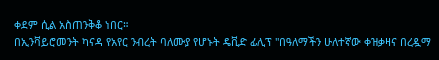ቀደም ሲል አስጠንቅቆ ነበር።
በኢንቫይሮመንት ካናዳ የአየር ንብረት ባለሙያ የሆኑት ዴቪድ ፊሊፕ "በዓለማችን ሁለተኛው ቀዝቃዛና በረዷማ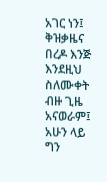አገር ነን፤ ቅዝቃዜና በረዶ እንጅ እንደዚህ ስለሙቀት ብዙ ጊዜ አናወራም፤ አሁን ላይ ግን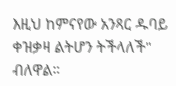እዚህ ከምናየው አንጻር ዱባይ ቀዝቃዛ ልትሆን ትችላለች" ብለዋል።